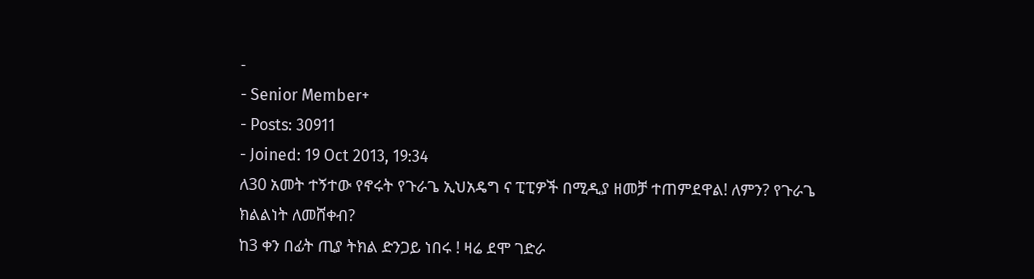-
- Senior Member+
- Posts: 30911
- Joined: 19 Oct 2013, 19:34
ለ30 አመት ተኝተው የኖሩት የጉራጌ ኢህአዴግ ና ፒፒዎች በሚዲያ ዘመቻ ተጠምደዋል! ለምን? የጉራጌ ክልልነት ለመሸቀብ?
ከ3 ቀን በፊት ጢያ ትክል ድንጋይ ነበሩ ! ዛሬ ደሞ ገድራ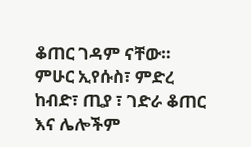ቆጠር ገዳም ናቸው። ምሁር ኢየሱስ፣ ምድረ ከብድ፣ ጢያ ፣ ገድራ ቆጠር እና ሌሎችም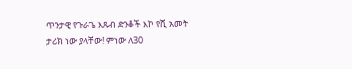ጥንታዊ የጉራጌ እጹብ ድንቆች እኮ የሺ አመት ታሪክ ነው ያላቸው! ምነው ለ30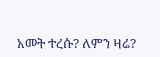አመት ተረሱ? ለምን ዛሬ?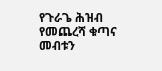የጉራጌ ሕዝብ የመጨረሻ ቁጣና መብቱን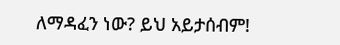ለማዳፈን ነው? ይህ አይታሰብም!